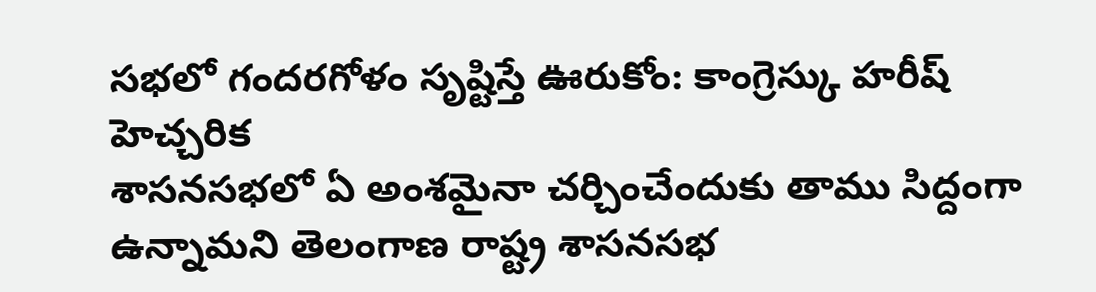సభలో గందరగోళం సృష్టిస్తే ఊరుకోం: కాంగ్రెస్కు హరీష్ హెచ్చరిక
శాసనసభలో ఏ అంశమైనా చర్చించేందుకు తాము సిద్దంగా ఉన్నామని తెలంగాణ రాష్ట్ర శాసనసభ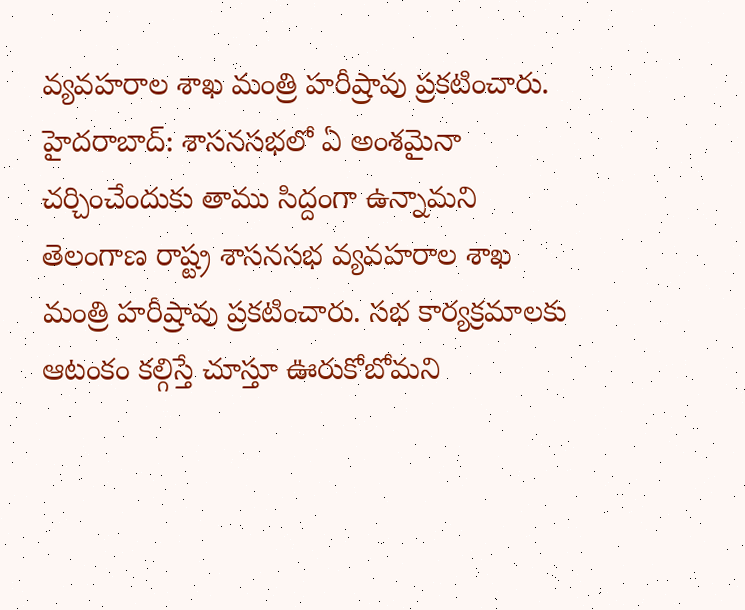వ్యవహరాల శాఖ మంత్రి హరీష్రావు ప్రకటించారు.
హైదరాబాద్: శాసనసభలో ఏ అంశమైనా చర్చించేందుకు తాము సిద్దంగా ఉన్నామని తెలంగాణ రాష్ట్ర శాసనసభ వ్యవహరాల శాఖ మంత్రి హరీష్రావు ప్రకటించారు. సభ కార్యక్రమాలకు ఆటంకం కల్గిస్తే చూస్తూ ఊరుకోబోమని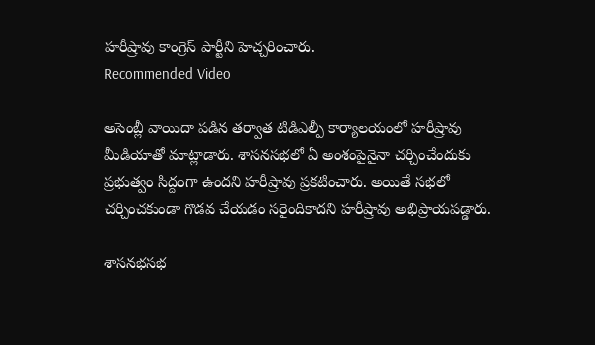హరీష్రావు కాంగ్రెస్ పార్టీని హెచ్చరించారు.
Recommended Video

అసెంబ్లీ వాయిదా పడిన తర్వాత టిడిఎల్పీ కార్యాలయంలో హరీష్రావు మీడియాతో మాట్లాడారు. శాసనసభలో ఏ అంశంపైనైనా చర్చించేందుకు ప్రభుత్వం సిద్దంగా ఉందని హరీష్రావు ప్రకటించారు. అయితే సభలో చర్చించకుండా గొడవ చేయడం సరైందికాదని హరీష్రావు అభిప్రాయపడ్డారు.

శాసనభసభ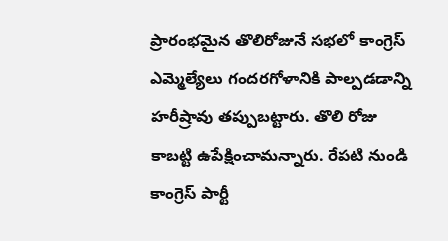ప్రారంభమైన తొలిరోజునే సభలో కాంగ్రెస్ ఎమ్మెల్యేలు గందరగోళానికి పాల్పడడాన్ని హరీష్రావు తప్పుబట్టారు. తొలి రోజు కాబట్టి ఉపేక్షించామన్నారు. రేపటి నుండి కాంగ్రెస్ పార్టీ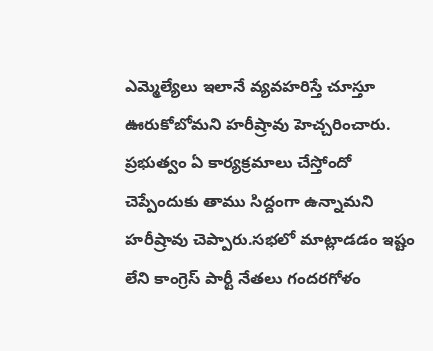ఎమ్మెల్యేలు ఇలానే వ్యవహరిస్తే చూస్తూ ఊరుకోబోమని హరీష్రావు హెచ్చరించారు.
ప్రభుత్వం ఏ కార్యక్రమాలు చేస్తోందో చెప్పేందుకు తాము సిద్దంగా ఉన్నామని హరీష్రావు చెప్పారు.సభలో మాట్లాడడం ఇష్టం లేని కాంగ్రెస్ పార్టీ నేతలు గందరగోళం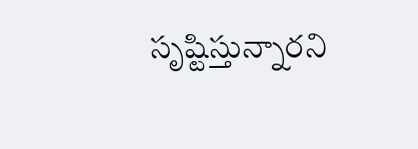సృష్టిస్తున్నారని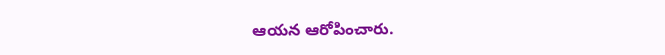ఆయన ఆరోపించారు.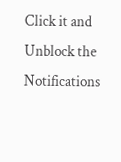Click it and Unblock the Notifications